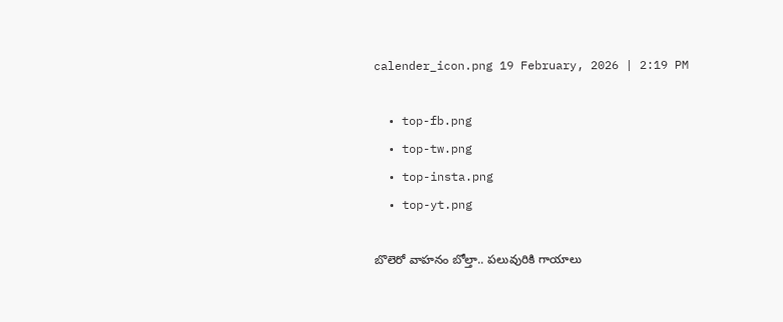calender_icon.png 19 February, 2026 | 2:19 PM

  • top-fb.png
  • top-tw.png
  • top-insta.png
  • top-yt.png

బొలెరో వాహనం బోల్తా.. పలువురికి గాయాలు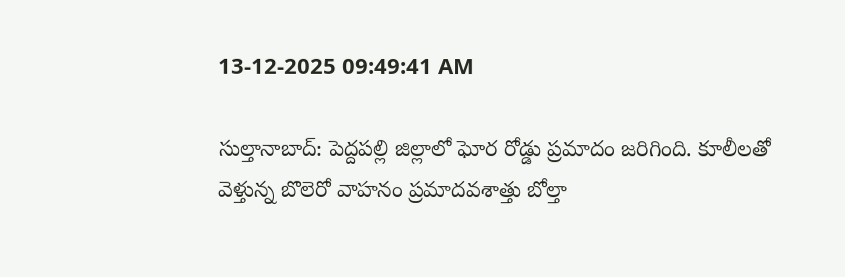13-12-2025 09:49:41 AM

సుల్తానాబాద్: పెద్దపల్లి జిల్లాలో ఘోర రోడ్డు ప్రమాదం జరిగింది. కూలీలతో వెళ్తున్న బొలెరో వాహనం ప్రమాదవశాత్తు బోల్తా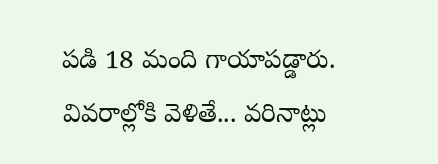పడి 18 మంది గాయాపడ్డారు. వివరాల్లోకి వెళితే... వరినాట్లు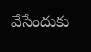వేసేందుకు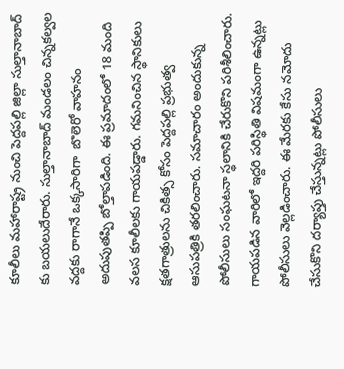కూలీలు మహారాష్ట్ర నుంచి పెద్దపల్లి జిల్లా సుల్తానాబాద్ కు బయలుదేరారు. సుల్తానాబాద్ మండలం చిన్నకల్వల వద్దకు రాగానే ఒక్కసారిగా  బొలెరో వాహనం అదుపుతప్పి బోల్తాపడింది. ఈ ప్రమాదంలో 18 మంది వలస కూలీలకు గాయపడ్డారు. గమనించిన స్థానికులు క్షతగాత్రులను చికిత్స కోసం పెద్దపల్లి ప్రభుత్వ ఆసుపత్రికి తరలించారు. సమాచారం అందుకున్న పోలీసులు సంఘటనా స్థలానికి చేరుకొని పరిశీలించారు. గాయపడిన వారిలో ఇద్దరి పరిస్థితి విషమంగా ఉన్నట్లు పోలీసులు వెల్లడించారు. ఈ మేరకు కేసు నమోదు చేసుకొని దర్యాప్తు చేస్తున్నట్లు పోలీసులు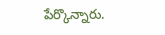పేర్కొన్నారు.